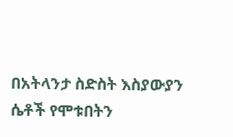በአትላንታ ስድስት እስያውያን ሴቶች የሞቱበትን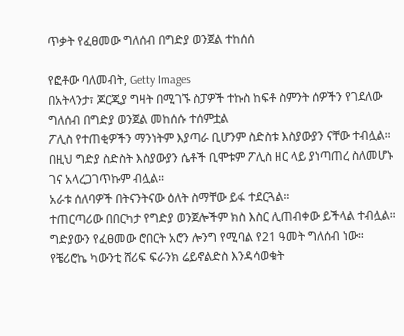ጥቃት የፈፀመው ግለሰብ በግድያ ወንጀል ተከሰሰ

የፎቶው ባለመብት, Getty Images
በአትላንታ፣ ጆርጂያ ግዛት በሚገኙ ስፓዎች ተኩስ ከፍቶ ስምንት ሰዎችን የገደለው ግለሰብ በግድያ ወንጀል መከሰሱ ተሰምቷል
ፖሊስ የተጠቂዎችን ማንነትም እያጣራ ቢሆንም ስድስቱ እስያውያን ናቸው ተብሏል።
በዚህ ግድያ ስድስት እስያውያን ሴቶች ቢሞቱም ፖሊስ ዘር ላይ ያነጣጠረ ስለመሆኑ ገና አላረጋገጥኩም ብሏል።
አራቱ ሰለባዎች በትናንትናው ዕለት ስማቸው ይፋ ተደርጓል።
ተጠርጣሪው በበርካታ የግድያ ወንጀሎችም ክስ እስር ሊጠብቀው ይችላል ተብሏል።
ግድያውን የፈፀመው ሮበርት አሮን ሎንግ የሚባል የ21 ዓመት ግለሰብ ነው።
የቼሪሮኬ ካውንቲ ሸሪፍ ፍራንክ ሬይኖልድስ እንዳሳወቁት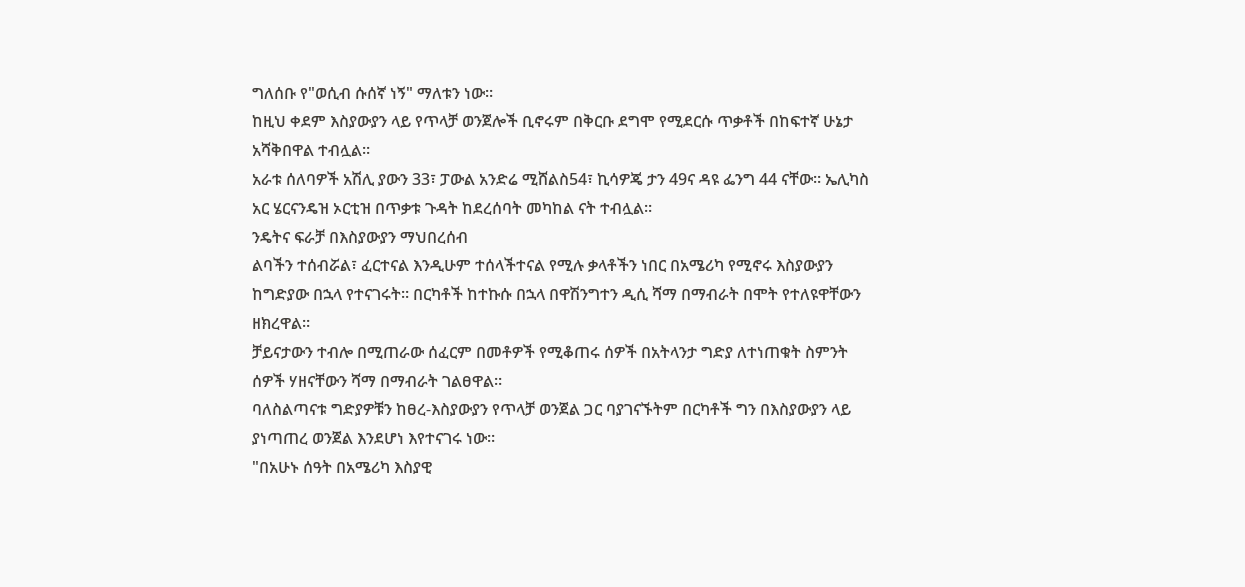ግለሰቡ የ"ወሲብ ሱሰኛ ነኝ" ማለቱን ነው።
ከዚህ ቀደም እስያውያን ላይ የጥላቻ ወንጀሎች ቢኖሩም በቅርቡ ደግሞ የሚደርሱ ጥቃቶች በከፍተኛ ሁኔታ አሻቅበዋል ተብሏል።
አራቱ ሰለባዎች አሽሊ ያውን 33፣ ፓውል አንድሬ ሚሸልስ54፣ ኪሳዎጄ ታን 49ና ዳዩ ፌንግ 44 ናቸው። ኤሊካስ አር ሄርናንዴዝ ኦርቲዝ በጥቃቱ ጉዳት ከደረሰባት መካከል ናት ተብሏል።
ንዴትና ፍራቻ በእስያውያን ማህበረሰብ
ልባችን ተሰብሯል፣ ፈርተናል እንዲሁም ተሰላችተናል የሚሉ ቃላቶችን ነበር በአሜሪካ የሚኖሩ እስያውያን ከግድያው በኋላ የተናገሩት። በርካቶች ከተኩሱ በኋላ በዋሽንግተን ዲሲ ሻማ በማብራት በሞት የተለዩዋቸውን ዘክረዋል።
ቻይናታውን ተብሎ በሚጠራው ሰፈርም በመቶዎች የሚቆጠሩ ሰዎች በአትላንታ ግድያ ለተነጠቁት ስምንት ሰዎች ሃዘናቸውን ሻማ በማብራት ገልፀዋል።
ባለስልጣናቱ ግድያዎቹን ከፀረ-እስያውያን የጥላቻ ወንጀል ጋር ባያገናኙትም በርካቶች ግን በእስያውያን ላይ ያነጣጠረ ወንጀል እንደሆነ እየተናገሩ ነው።
"በአሁኑ ሰዓት በአሜሪካ እስያዊ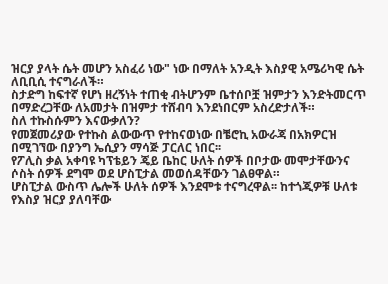ዝርያ ያላት ሴት መሆን አስፈሪ ነው" ነው በማለት አንዲት እስያዊ አሜሪካዊ ሴት ለቢቢሲ ተናግራለች።
ስታድግ ከፍተኛ የሆነ ዘረኝነት ተጠቂ ብትሆንም ቤተሰቦቿ ዝምታን እንድትመርጥ በማድረጋቸው ለአመታት በዝምታ ተሸብባ እንደነበርም አስረድታለች።
ስለ ተኩስሱምን እናውቃለን?
የመጀመሪያው የተኩስ ልውውጥ የተከናወነው በቼሮኪ አውራጃ በአክዎርዝ በሚገኘው በያንግ ኤሲያን ማሳጅ ፓርለር ነበር፡፡
የፖሊስ ቃል አቀባዩ ካፕቴይን ጄይ ቤከር ሁለት ሰዎች በቦታው መሞታቸውንና ሶስት ሰዎች ደግሞ ወደ ሆስፒታል መወሰዳቸውን ገልፀዋል።
ሆስፒታል ውስጥ ሌሎች ሁለት ሰዎች እንደሞቱ ተናግረዋል፡፡ ከተጎጂዎቹ ሁለቱ የእስያ ዝርያ ያለባቸው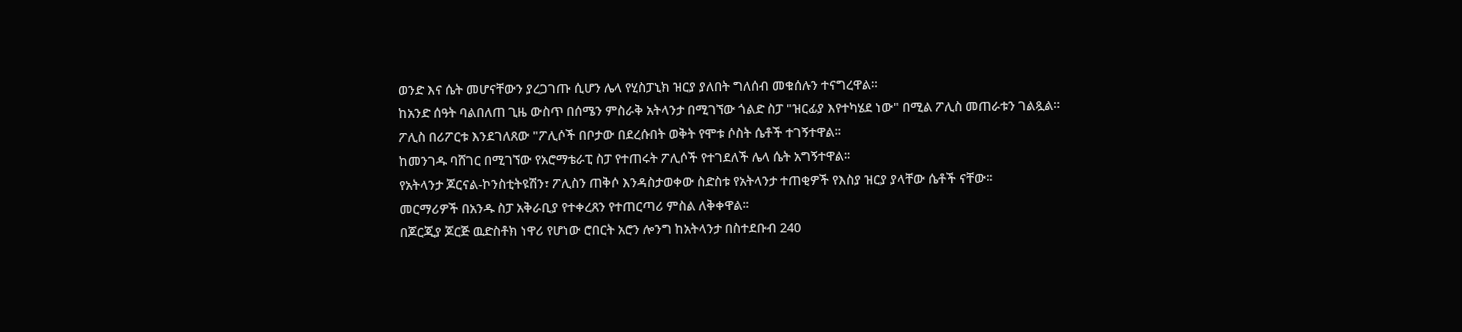ወንድ እና ሴት መሆናቸውን ያረጋገጡ ሲሆን ሌላ የሂስፓኒክ ዝርያ ያለበት ግለሰብ መቁሰሉን ተናግረዋል።
ከአንድ ሰዓት ባልበለጠ ጊዜ ውስጥ በሰሜን ምስራቅ አትላንታ በሚገኘው ጎልድ ስፓ "ዝርፊያ እየተካሄደ ነው" በሚል ፖሊስ መጠራቱን ገልጿል።
ፖሊስ በሪፖርቱ እንደገለጸው "ፖሊሶች በቦታው በደረሱበት ወቅት የሞቱ ሶስት ሴቶች ተገኝተዋል፡፡
ከመንገዱ ባሸገር በሚገኘው የአሮማቴራፒ ስፓ የተጠሩት ፖሊሶች የተገደለች ሌላ ሴት አግኝተዋል፡፡
የአትላንታ ጆርናል-ኮንስቲትዩሽን፣ ፖሊስን ጠቅሶ እንዳስታወቀው ስድስቱ የአትላንታ ተጠቂዎች የእስያ ዝርያ ያላቸው ሴቶች ናቸው፡፡
መርማሪዎች በአንዱ ስፓ አቅራቢያ የተቀረጸን የተጠርጣሪ ምስል ለቅቀዋል፡፡
በጆርጂያ ጆርጅ ዉድስቶክ ነዋሪ የሆነው ሮበርት አሮን ሎንግ ከአትላንታ በስተደቡብ 240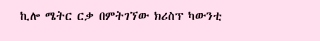ኪሎ ሜትር ርቃ በምትገኘው ክሪስፕ ካውንቲ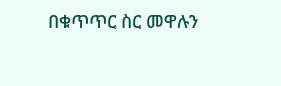በቁጥጥር ስር መዋሉን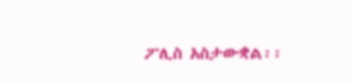ፖሊስ አስታውቋል፡፡